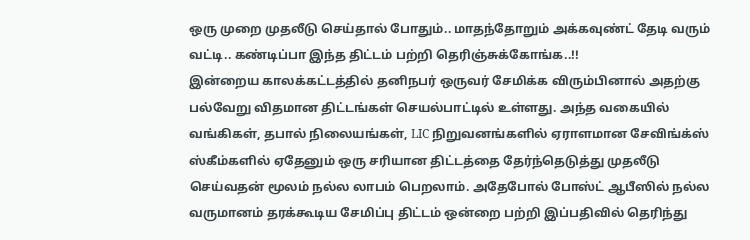ஒரு முறை முதலீடு செய்தால் போதும்.. மாதந்தோறும் அக்கவுண்ட் தேடி வரும் வட்டி.. கண்டிப்பா இந்த திட்டம் பற்றி தெரிஞ்சுக்கோங்க..!!
இன்றைய காலக்கட்டத்தில் தனிநபர் ஒருவர் சேமிக்க விரும்பினால் அதற்கு பல்வேறு விதமான திட்டங்கள் செயல்பாட்டில் உள்ளது. அந்த வகையில் வங்கிகள், தபால் நிலையங்கள், LIC நிறுவனங்களில் ஏராளமான சேவிங்க்ஸ் ஸ்கீம்களில் ஏதேனும் ஒரு சரியான திட்டத்தை தேர்ந்தெடுத்து முதலீடு செய்வதன் மூலம் நல்ல லாபம் பெறலாம். அதேபோல் போஸ்ட் ஆபீஸில் நல்ல வருமானம் தரக்கூடிய சேமிப்பு திட்டம் ஒன்றை பற்றி இப்பதிவில் தெரிந்து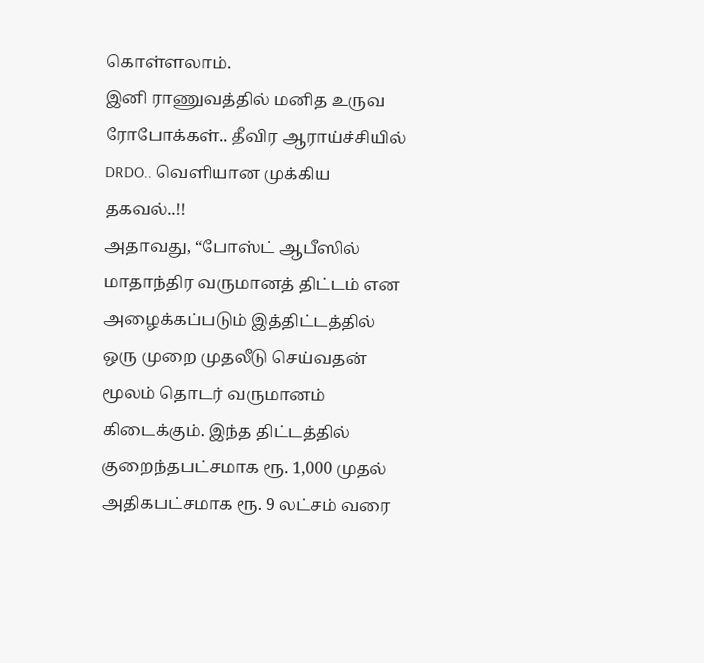கொள்ளலாம்.
இனி ராணுவத்தில் மனித உருவ ரோபோக்கள்.. தீவிர ஆராய்ச்சியில் DRDO.. வெளியான முக்கிய தகவல்..!!
அதாவது, “போஸ்ட் ஆபீஸில் மாதாந்திர வருமானத் திட்டம் என அழைக்கப்படும் இத்திட்டத்தில் ஒரு முறை முதலீடு செய்வதன் மூலம் தொடர் வருமானம் கிடைக்கும். இந்த திட்டத்தில் குறைந்தபட்சமாக ரூ. 1,000 முதல் அதிகபட்சமாக ரூ. 9 லட்சம் வரை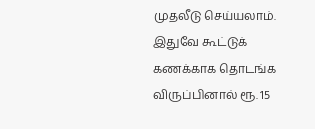முதலீடு செய்யலாம். இதுவே கூட்டுக் கணக்காக தொடங்க விருப்பினால் ரூ. 15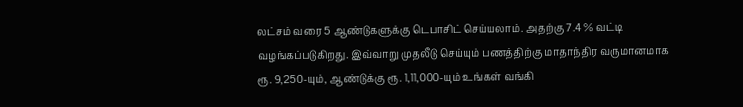லட்சம் வரை 5 ஆண்டுகளுக்கு டெபாசிட் செய்யலாம். அதற்கு 7.4 % வட்டி வழங்கப்படுகிறது. இவ்வாறு முதலீடு செய்யும் பணத்திற்கு மாதாந்திர வருமானமாக ரூ. 9,250-யும், ஆண்டுக்கு ரூ. 1,11,000-யும் உங்கள் வங்கி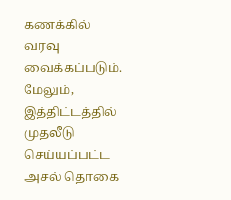கணக்கில் வரவு வைக்கப்படும். மேலும், இத்திட்டத்தில் முதலீடு செய்யப்பட்ட அசல் தொகை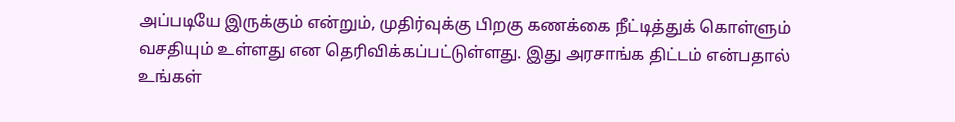அப்படியே இருக்கும் என்றும், முதிர்வுக்கு பிறகு கணக்கை நீட்டித்துக் கொள்ளும் வசதியும் உள்ளது என தெரிவிக்கப்பட்டுள்ளது. இது அரசாங்க திட்டம் என்பதால் உங்கள்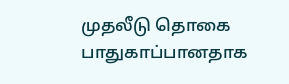முதலீடு தொகை பாதுகாப்பானதாக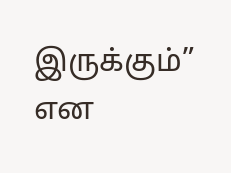இருக்கும்” என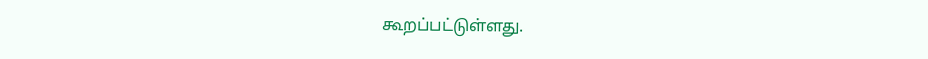கூறப்பட்டுள்ளது.